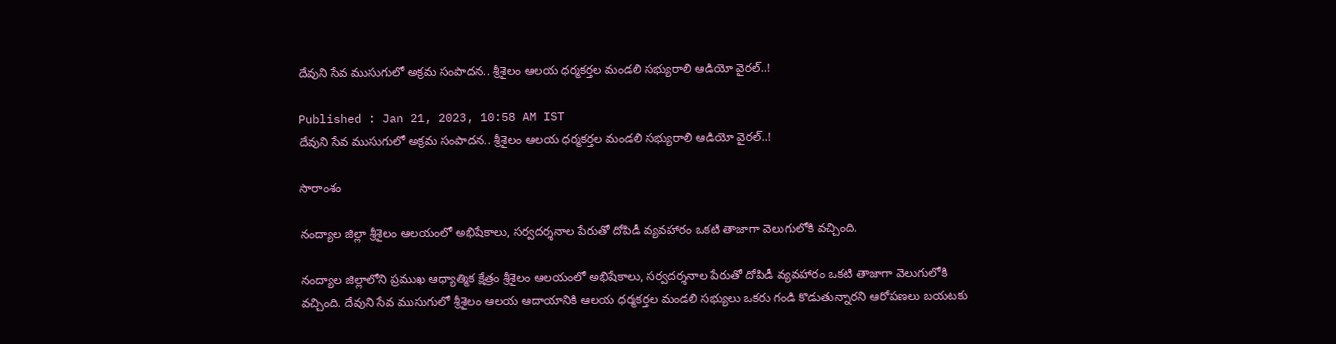దేవుని సేవ ముసుగులో అక్రమ సంపాదన.. శ్రీశైలం ఆలయ ధర్మకర్తల మండలి సభ్యురాలి ఆడియో వైరల్..!

Published : Jan 21, 2023, 10:58 AM IST
దేవుని సేవ ముసుగులో అక్రమ సంపాదన.. శ్రీశైలం ఆలయ ధర్మకర్తల మండలి సభ్యురాలి ఆడియో వైరల్..!

సారాంశం

నంద్యాల జిల్లా శ్రీశైలం ఆలయంలో అభిషేకాలు, సర్వదర్శనాల పేరుతో దోపిడీ వ్యవహారం ఒకటి తాజాగా వెలుగులోకి వచ్చింది.

నంద్యాల జిల్లాలోని ప్రముఖ ఆధ్యాత్మిక క్షేత్రం శ్రీశైలం ఆలయంలో అభిషేకాలు, సర్వదర్శనాల పేరుతో దోపిడీ వ్యవహారం ఒకటి తాజాగా వెలుగులోకి వచ్చింది. దేవుని సేవ ముసుగులో శ్రీశైలం ఆలయ ఆదాయానికి ఆలయ ధర్మకర్తల మండలి సభ్యులు ఒకరు గండి కొడుతున్నారని ఆరోపణలు బయటకు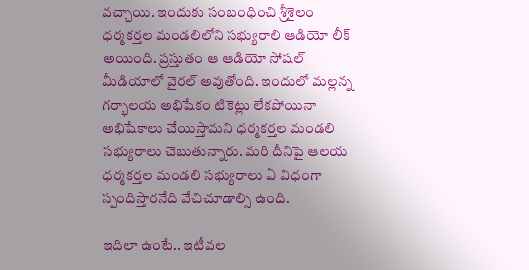వచ్చాయి. ఇందుకు సంబంధించి శ్రీశైలం ధర్మకర్తల మండలిలోని సభ్యురాలి ఆడియో లీక్ అయింది. ప్రస్తుతం ఆ ఆడియో సోషల్‌ మీడియాలో వైరల్‌ అవుతోంది. ఇందులో మల్లన్న గర్భాలయ అభిషేకం టికెట్లు లేకపోయినా అభిషేకాలు చేయిస్తామని ధర్మకర్తల మండలి సభ్యురాలు చెబుతున్నారు. మరి దీనిపై ఆలయ ధర్మకర్తల మండలి సభ్యురాలు ఏ విధంగా స్పందిస్తారనేది వేచిచూడాల్సి ఉంది.

ఇదిలా ఉంటే.. ఇటీవల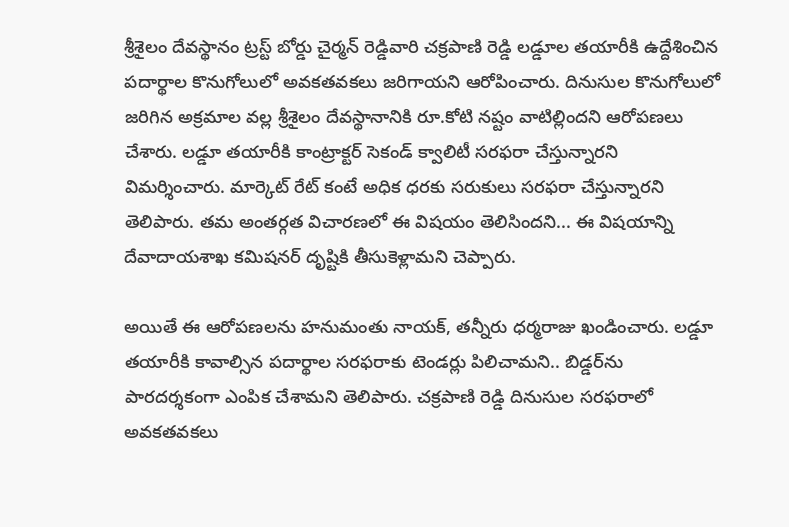శ్రీశైలం దేవస్థానం ట్రస్ట్ బోర్డు చైర్మన్ రెడ్డివారి చక్రపాణి రెడ్డి లడ్డూల తయారీకి ఉద్దేశించిన పదార్థాల కొనుగోలులో అవకతవకలు జరిగాయని ఆరోపించారు. దినుసుల కొనుగోలులో జరిగిన అక్రమాల వల్ల శ్రీశైలం దేవస్థానానికి రూ.కోటి నష్టం వాటిల్లిందని ఆరోపణలు చేశారు. లడ్డూ తయారీకి కాంట్రాక్టర్ సెకండ్ క్వాలిటీ సరఫరా చేస్తున్నారని విమర్శించారు. మార్కెట్ రేట్ కంటే అధిక ధరకు సరుకులు సరఫరా చేస్తున్నారని తెలిపారు. తమ అంతర్గత విచారణలో ఈ విషయం తెలిసిందని... ఈ విషయాన్ని దేవాదాయశాఖ కమిషనర్ దృష్టికి తీసుకెళ్లామని చెప్పారు.

అయితే ఈ ఆరోపణలను హనుమంతు నాయక్, తన్నీరు ధర్మరాజు ఖండించారు. లడ్డూ తయారీకి కావాల్సిన పదార్థాల సరఫరాకు టెండర్లు పిలిచామని.. బిడ్డర్‌ను పారదర్శకంగా ఎంపిక చేశామని తెలిపారు. చక్రపాణి రెడ్డి దినుసుల సరఫరాలో అవకతవకలు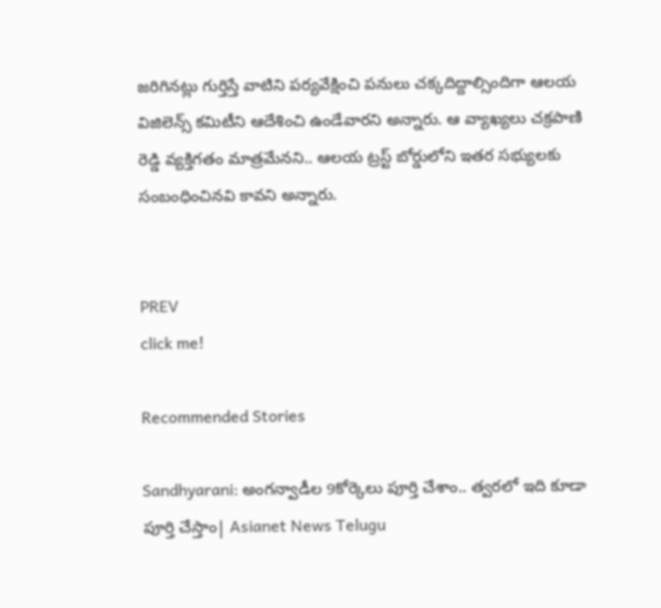జరిగినట్లు గుర్తిస్తే వాటిని పర్యవేక్షించి పనులు చక్కదిద్దాల్సిందిగా ఆలయ విజిలెన్స్‌ కమిటీని ఆదేశించి ఉండేవారని అన్నారు. ఆ వ్యాఖ్యలు చక్రపాణి రెడ్డి వ్యక్తిగతం మాత్రమేనని.. ఆలయ ట్రస్ట్ బోర్డులోని ఇతర సభ్యులకు సంబంధించినవి కావని అన్నారు.


PREV
click me!

Recommended Stories

Sandhyarani: అంగన్వాడీల 9కోర్కెలు పూర్తి చేశాం.. త్వరలో ఇది కూడా పూర్తి చేస్తాం| Asianet News Telugu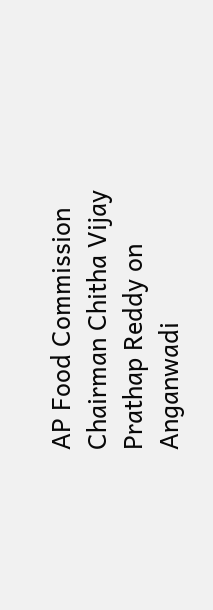AP Food Commission Chairman Chitha Vijay Prathap Reddy on Anganwadi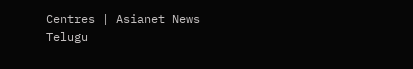Centres | Asianet News Telugu